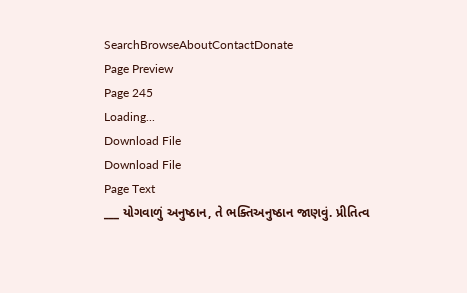SearchBrowseAboutContactDonate
Page Preview
Page 245
Loading...
Download File
Download File
Page Text
___ યોગવાળું અનુષ્ઠાન, તે ભક્તિઅનુષ્ઠાન જાણવું. પ્રીતિત્વ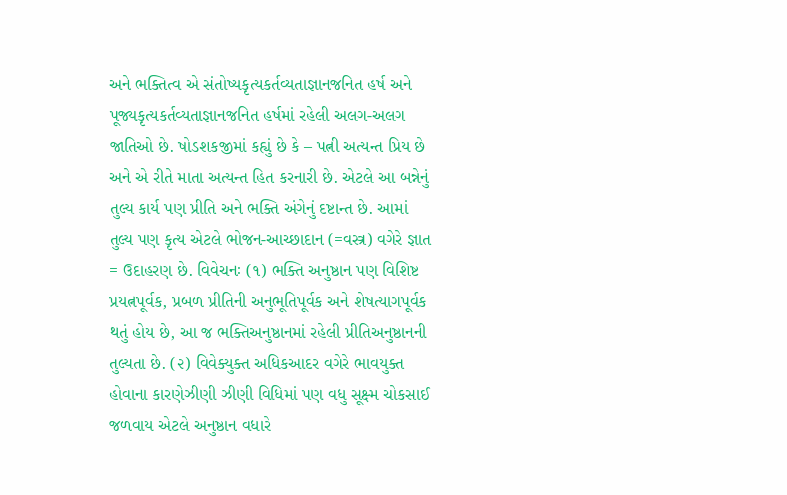અને ભક્તિત્વ એ સંતોષ્યકૃત્યકર્તવ્યતાજ્ઞાનજનિત હર્ષ અને પૂજ્યકૃત્યકર્તવ્યતાજ્ઞાનજનિત હર્ષમાં રહેલી અલગ-અલગ જાતિઓ છે. ષોડશકજીમાં કહ્યું છે કે – પત્ની અત્યન્ત પ્રિય છે અને એ રીતે માતા અત્યન્ત હિત કરનારી છે. એટલે આ બન્નેનું તુલ્ય કાર્ય પણ પ્રીતિ અને ભક્તિ અંગેનું દષ્ટાન્ત છે. આમાં તુલ્ય પણ કૃત્ય એટલે ભોજન-આચ્છાદાન (=વસ્ત્ર) વગેરે જ્ઞાત = ઉદાહરણ છે. વિવેચનઃ (૧) ભક્તિ અનુષ્ઠાન પણ વિશિષ્ટ પ્રયત્નપૂર્વક, પ્રબળ પ્રીતિની અનુભૂતિપૂર્વક અને શેષત્યાગપૂર્વક થતું હોય છે, આ જ ભક્તિઅનુષ્ઠાનમાં રહેલી પ્રીતિઅનુષ્ઠાનની તુલ્યતા છે. (૨) વિવેક્યુક્ત અધિકઆદર વગેરે ભાવયુક્ત હોવાના કારણેઝીણી ઝીણી વિધિમાં પણ વધુ સૂક્ષ્મ ચોકસાઈ જળવાય એટલે અનુષ્ઠાન વધારે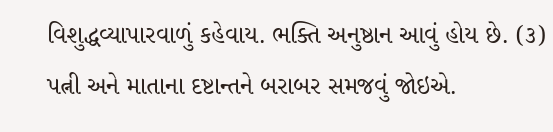વિશુદ્ધવ્યાપારવાળું કહેવાય. ભક્તિ અનુષ્ઠાન આવું હોય છે. (૩) પત્ની અને માતાના દષ્ટાન્તને બરાબર સમજવું જોઇએ.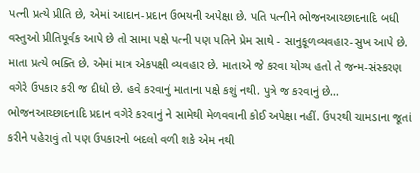પત્ની પ્રત્યે પ્રીતિ છે, એમાં આદાન-પ્રદાન ઉભયની અપેક્ષા છે. પતિ પત્નીને ભોજનઆચ્છાદનાદિ બધી વસ્તુઓ પ્રીતિપૂર્વક આપે છે તો સામા પક્ષે પત્ની પણ પતિને પ્રેમ સાથે - સાનુકૂળવ્યવહાર-સુખ આપે છે. માતા પ્રત્યે ભક્તિ છે. એમાં માત્ર એકપક્ષી વ્યવહાર છે. માતાએ જે કરવા યોગ્ય હતો તે જન્મ-સંસ્કરણ વગેરે ઉપકાર કરી જ દીધો છે. હવે કરવાનું માતાના પક્ષે કશું નથી. પુત્રે જ કરવાનું છે... ભોજનઆચ્છાદનાદિ પ્રદાન વગેરે કરવાનું ને સામેથી મેળવવાની કોઈ અપેક્ષા નહીં. ઉપરથી ચામડાના જૂતાં કરીને પહેરાવું તો પણ ઉપકારનો બદલો વળી શકે એમ નથી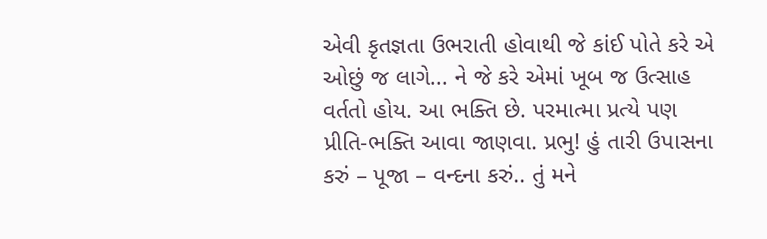એવી કૃતજ્ઞતા ઉભરાતી હોવાથી જે કાંઈ પોતે કરે એ ઓછું જ લાગે... ને જે કરે એમાં ખૂબ જ ઉત્સાહ વર્તતો હોય. આ ભક્તિ છે. પરમાત્મા પ્રત્યે પણ પ્રીતિ-ભક્તિ આવા જાણવા. પ્રભુ! હું તારી ઉપાસના કરું – પૂજા – વન્દના કરું.. તું મને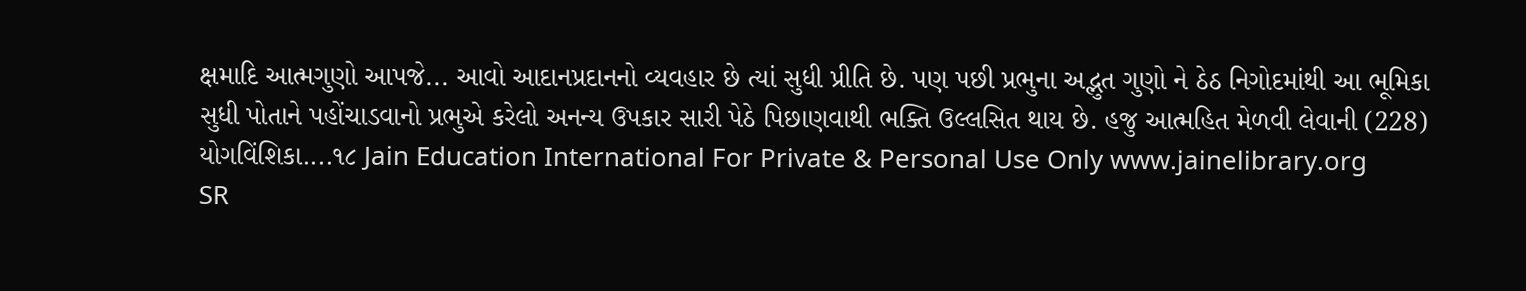ક્ષમાદિ આત્મગુણો આપજે... આવો આદાનપ્રદાનનો વ્યવહાર છે ત્યાં સુધી પ્રીતિ છે. પણ પછી પ્રભુના અદ્ભુત ગુણો ને ઠેઠ નિગોદમાંથી આ ભૂમિકા સુધી પોતાને પહોંચાડવાનો પ્રભુએ કરેલો અનન્ય ઉપકાર સારી પેઠે પિછાણવાથી ભક્તિ ઉલ્લસિત થાય છે. હજુ આત્મહિત મેળવી લેવાની (228) યોગવિંશિકા....૧૮ Jain Education International For Private & Personal Use Only www.jainelibrary.org
SR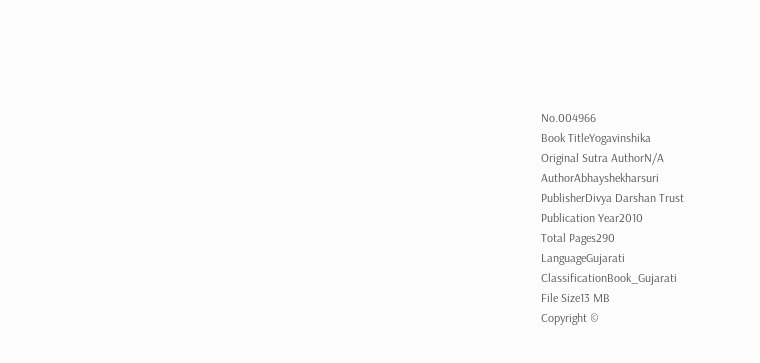No.004966
Book TitleYogavinshika
Original Sutra AuthorN/A
AuthorAbhayshekharsuri
PublisherDivya Darshan Trust
Publication Year2010
Total Pages290
LanguageGujarati
ClassificationBook_Gujarati
File Size13 MB
Copyright ©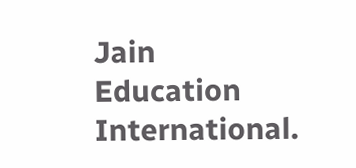Jain Education International.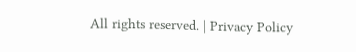All rights reserved. | Privacy Policy